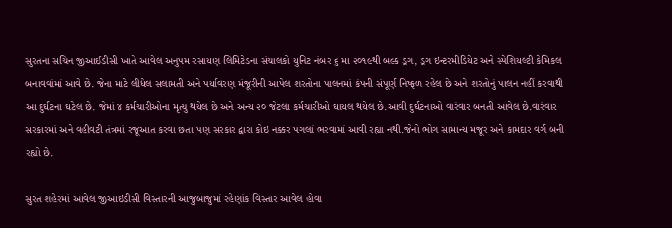સુરતના સચિન જીઆઈડીસી ખાતે આવેલ અનુપમ રસાયણ લિમિટેડના સંચાલકો યુનિટ નંબર ૬ મા ૨૦૧૯થી બલ્ક ડ્રગ, ડ્રગ ઇન્ટરમીડિયેટ અને સ્પેશિયલ્ટી કેમિકલ બનાવવાંમાં આવે છે. જેના માટે લીધેલ સલામતી અને પર્યાવરણ મંજૂરીની આપેલ શરતોના પાલનમાં કંપની સંપૂર્ણ નિષ્ફળ રહેલ છે અને શરતોનું પાલન નહીં કરવાથી આ દુર્ઘટના ઘટેલ છે. જેમાં ૪ કર્મચારીઓના મૃત્યુ થયેલ છે અને અન્ય ૨૦ જેટલા કર્મચારીઓ ઘાયલ થયેલ છે.આવી દુર્ઘટનાઓ વારંવાર બનતી આવેલ છે.વારંવાર સરકારમાં અને વહીવટી તંત્રમાં રજૂઆત કરવા છતા પણ સરકાર દ્વારા કોઇ નક્કર પગલાં ભરવામાં આવી રહ્યા નથી.જેનો ભોગ સામાન્ય મજૂર અને કામદાર વર્ગ બની રહ્યો છે.

સુરત શહેરમાં આવેલ જીઆઇડીસી વિસ્તારની આજુબાજુમાં રહેણાંક વિસ્તાર આવેલ હોવા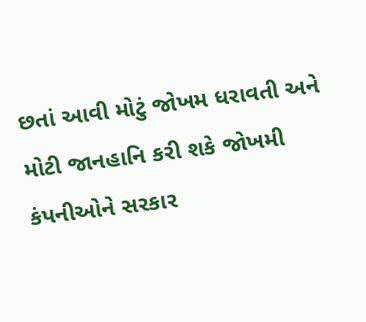છતાં આવી મોટું જોખમ ધરાવતી અને મોટી જાનહાનિ કરી શકે જોખમી કંપનીઓને સરકાર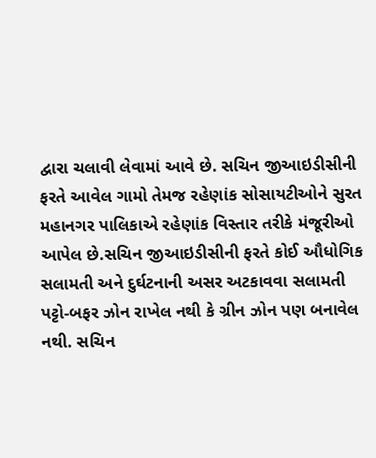દ્વારા ચલાવી લેવામાં આવે છે. સચિન જીઆઇડીસીની ફરતે આવેલ ગામો તેમજ રહેણાંક સોસાયટીઓને સુરત મહાનગર પાલિકાએ રહેણાંક વિસ્તાર તરીકે મંજૂરીઓ આપેલ છે.સચિન જીઆઇડીસીની ફરતે કોઈ ઔધોગિક સલામતી અને દુર્ઘટનાની અસર અટકાવવા સલામતી પટ્ટો-બફર ઝોન રાખેલ નથી કે ગ્રીન ઝોન પણ બનાવેલ નથી. સચિન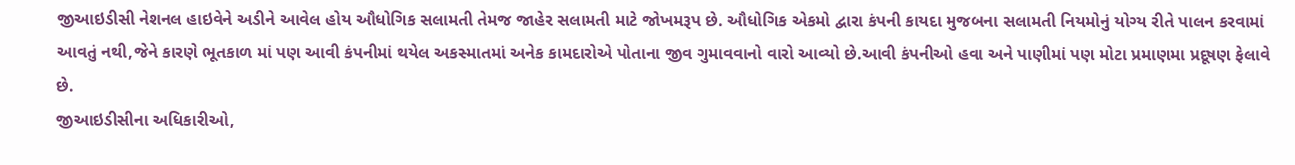જીઆઇડીસી નેશનલ હાઇવેને અડીને આવેલ હોય ઔધોગિક સલામતી તેમજ જાહેર સલામતી માટે જોખમરૂપ છે. ઔધોગિક એકમો દ્વારા કંપની કાયદા મુજબના સલામતી નિયમોનું યોગ્ય રીતે પાલન કરવામાં આવતું નથી,જેને કારણે ભૂતકાળ માં પણ આવી કંપનીમાં થયેલ અકસ્માતમાં અનેક કામદારોએ પોતાના જીવ ગુમાવવાનો વારો આવ્યો છે.આવી કંપનીઓ હવા અને પાણીમાં પણ મોટા પ્રમાણમા પ્રદૂષણ ફેલાવે છે.
જીઆઇડીસીના અધિકારીઓ,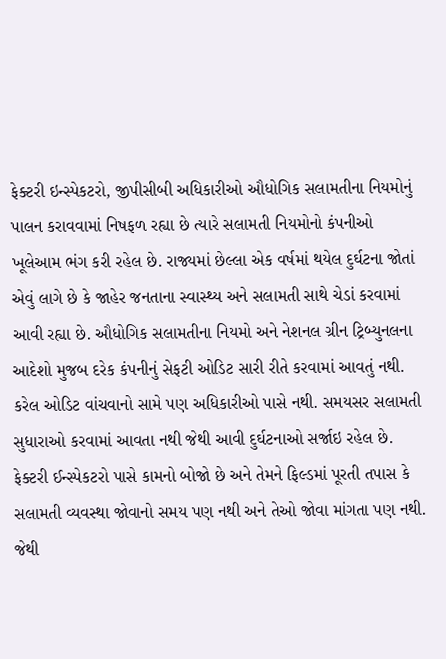ફેક્ટરી ઇન્સ્પેકટરો, જીપીસીબી અધિકારીઓ ઔધોગિક સલામતીના નિયમોનું પાલન કરાવવામાં નિષફળ રહ્યા છે ત્યારે સલામતી નિયમોનો કંપનીઓ ખૂલેઆમ ભંગ કરી રહેલ છે. રાજ્યમાં છેલ્લા એક વર્ષમાં થયેલ દુર્ઘટના જોતાં એવું લાગે છે કે જાહેર જનતાના સ્વાસ્થ્ય અને સલામતી સાથે ચેડાં કરવામાં આવી રહ્યા છે. ઔધોગિક સલામતીના નિયમો અને નેશનલ ગ્રીન ટ્રિબ્યુનલના આદેશો મુજબ દરેક કંપનીનું સેફટી ઓડિટ સારી રીતે કરવામાં આવતું નથી. કરેલ ઓડિટ વાંચવાનો સામે પણ અધિકારીઓ પાસે નથી. સમયસર સલામતી સુધારાઓ કરવામાં આવતા નથી જેથી આવી દુર્ઘટનાઓ સર્જાઇ રહેલ છે. ફેક્ટરી ઈન્સ્પેકટરો પાસે કામનો બોજો છે અને તેમને ફિલ્ડમાં પૂરતી તપાસ કે સલામતી વ્યવસ્થા જોવાનો સમય પણ નથી અને તેઓ જોવા માંગતા પણ નથી. જેથી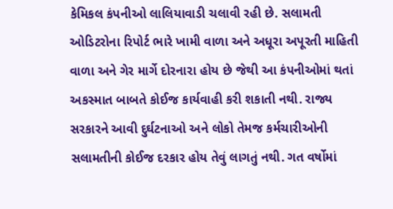કેમિકલ કંપનીઓ લાલિયાવાડી ચલાવી રહી છે. સલામતી ઓડિટરોના રિપોર્ટ ભારે ખામી વાળા અને અધૂરા અપૂરતી માહિતી વાળા અને ગેર માર્ગે દોરનારા હોય છે જેથી આ કંપનીઓમાં થતાં અકસ્માત બાબતે કોઈજ કાર્યવાહી કરી શકાતી નથી. રાજ્ય સરકારને આવી દુર્ઘટનાઓ અને લોકો તેમજ કર્મચારીઓની સલામતીની કોઈજ દરકાર હોય તેવું લાગતું નથી. ગત વર્ષોમાં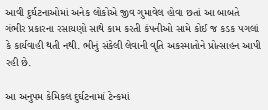આવી દુર્ઘટનાઓમાં અનેક લોકોએ જીવ ગુમાવેલ હોવા છતાં આ બાબતે ગંભીર પ્રકારના રસાયણો સાથે કામ કરતી કંપનીઓ સામે કોઈ જ કડક પગલાં કે કાર્યવાહી થતી નથી. ભીનું સંકેલી લેવાની વૃતિ અકસ્માતોને પ્રોત્સાહન આપી રહી છે.

આ અનુપમ કેમિકલ દુર્ઘટનામાં ટેન્કમાં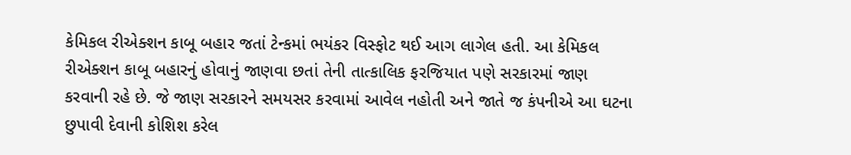કેમિકલ રીએક્શન કાબૂ બહાર જતાં ટેન્કમાં ભયંકર વિસ્ફોટ થઈ આગ લાગેલ હતી. આ કેમિકલ રીએક્શન કાબૂ બહારનું હોવાનું જાણવા છતાં તેની તાત્કાલિક ફરજિયાત પણે સરકારમાં જાણ કરવાની રહે છે. જે જાણ સરકારને સમયસર કરવામાં આવેલ નહોતી અને જાતે જ કંપનીએ આ ઘટના છુપાવી દેવાની કોશિશ કરેલ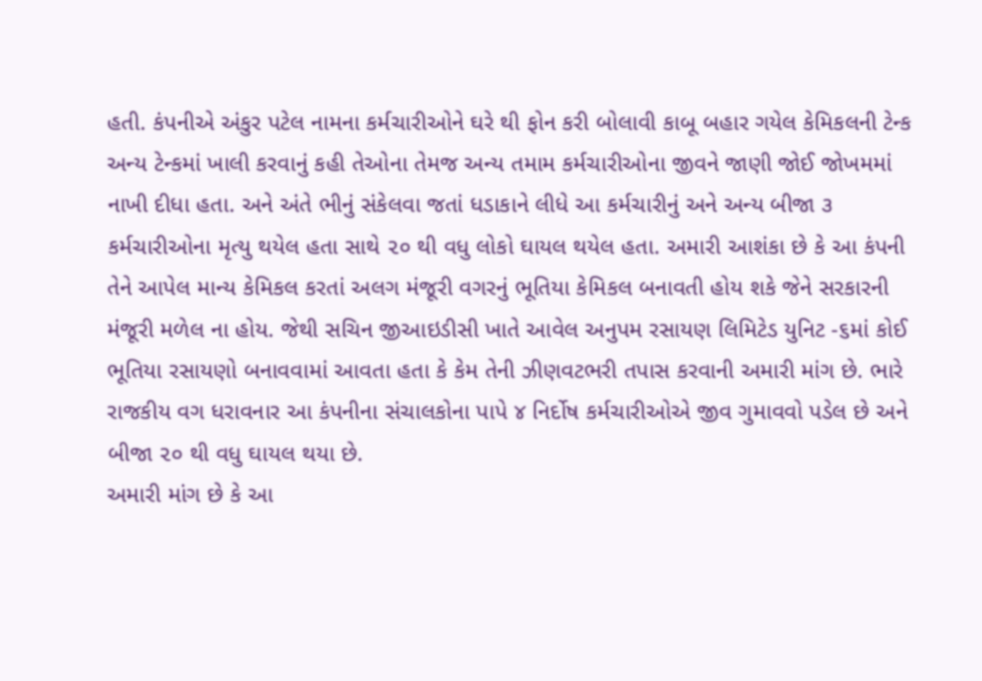હતી. કંપનીએ અંકુર પટેલ નામના કર્મચારીઓને ઘરે થી ફોન કરી બોલાવી કાબૂ બહાર ગયેલ કેમિકલની ટેન્ક અન્ય ટેન્કમાં ખાલી કરવાનું કહી તેઓના તેમજ અન્ય તમામ કર્મચારીઓના જીવને જાણી જોઈ જોખમમાં નાખી દીધા હતા. અને અંતે ભીનું સંકેલવા જતાં ધડાકાને લીધે આ કર્મચારીનું અને અન્ય બીજા ૩ કર્મચારીઓના મૃત્યુ થયેલ હતા સાથે ૨૦ થી વધુ લોકો ઘાયલ થયેલ હતા. અમારી આશંકા છે કે આ કંપની તેને આપેલ માન્ય કેમિકલ કરતાં અલગ મંજૂરી વગરનું ભૂતિયા કેમિકલ બનાવતી હોય શકે જેને સરકારની મંજૂરી મળેલ ના હોય. જેથી સચિન જીઆઇડીસી ખાતે આવેલ અનુપમ રસાયણ લિમિટેડ યુનિટ -૬માં કોઈ ભૂતિયા રસાયણો બનાવવામાં આવતા હતા કે કેમ તેની ઝીણવટભરી તપાસ કરવાની અમારી માંગ છે. ભારે રાજકીય વગ ધરાવનાર આ કંપનીના સંચાલકોના પાપે ૪ નિર્દોષ કર્મચારીઓએ જીવ ગુમાવવો પડેલ છે અને બીજા ૨૦ થી વધુ ઘાયલ થયા છે.
અમારી માંગ છે કે આ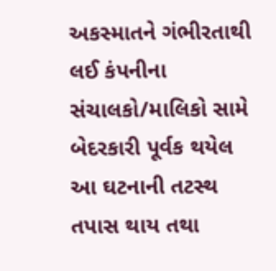અકસ્માતને ગંભીરતાથી લઈ કંપનીના સંચાલકો/માલિકો સામે બેદરકારી પૂર્વક થયેલ આ ઘટનાની તટસ્થ તપાસ થાય તથા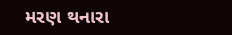મરણ થનારા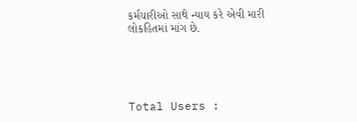કર્મચારીઓ સાથે ન્યાય કરે એવી મારી લોકહિતમાં માંગ છે.





Total Users :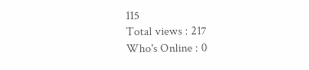115
Total views : 217
Who's Online : 0